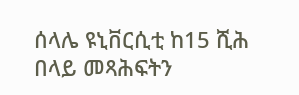ሰላሌ ዩኒቨርሲቲ ከ15 ሺሕ በላይ መጻሕፍትን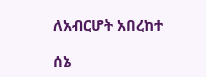ለአብርሆት አበረከተ

ሰኔ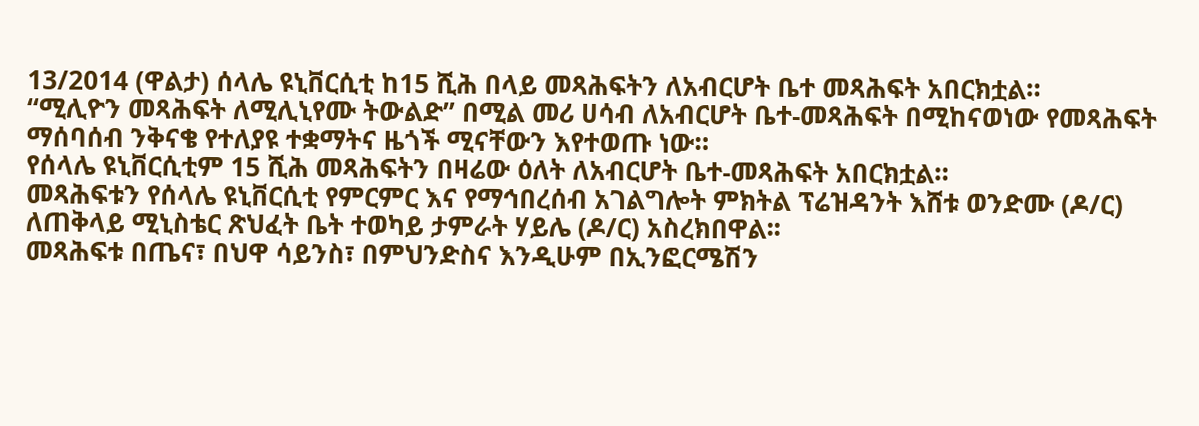13/2014 (ዋልታ) ሰላሌ ዩኒቨርሲቲ ከ15 ሺሕ በላይ መጻሕፍትን ለአብርሆት ቤተ መጻሕፍት አበርክቷል።
“ሚሊዮን መጻሕፍት ለሚሊኒየሙ ትውልድ” በሚል መሪ ሀሳብ ለአብርሆት ቤተ-መጻሕፍት በሚከናወነው የመጻሕፍት ማሰባሰብ ንቅናቄ የተለያዩ ተቋማትና ዜጎች ሚናቸውን እየተወጡ ነው።
የሰላሌ ዩኒቨርሲቲም 15 ሺሕ መጻሕፍትን በዛሬው ዕለት ለአብርሆት ቤተ-መጻሕፍት አበርክቷል።
መጻሕፍቱን የሰላሌ ዩኒቨርሲቲ የምርምር እና የማኅበረሰብ አገልግሎት ምክትል ፕሬዝዳንት እሸቱ ወንድሙ (ዶ/ር) ለጠቅላይ ሚኒስቴር ጽህፈት ቤት ተወካይ ታምራት ሃይሌ (ዶ/ር) አስረክበዋል፡፡
መጻሕፍቱ በጤና፣ በህዋ ሳይንስ፣ በምህንድስና እንዲሁም በኢንፎርሜሽን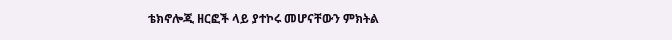ቴክኖሎጂ ዘርፎች ላይ ያተኮሩ መሆናቸውን ምክትል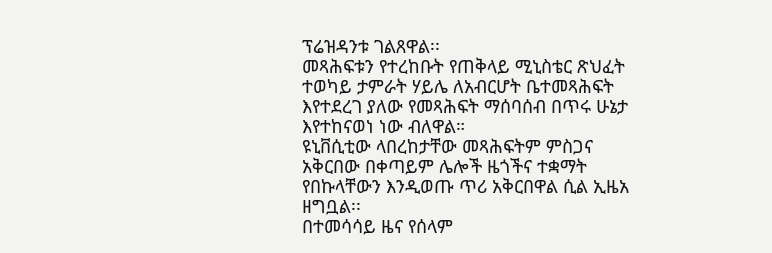ፕሬዝዳንቱ ገልጸዋል፡፡
መጻሕፍቱን የተረከቡት የጠቅላይ ሚኒስቴር ጽህፈት ተወካይ ታምራት ሃይሌ ለአብርሆት ቤተመጻሕፍት እየተደረገ ያለው የመጻሕፍት ማሰባሰብ በጥሩ ሁኔታ እየተከናወነ ነው ብለዋል።
ዩኒቨሲቲው ላበረከታቸው መጻሕፍትም ምስጋና አቅርበው በቀጣይም ሌሎች ዜጎችና ተቋማት የበኩላቸውን እንዲወጡ ጥሪ አቅርበዋል ሲል ኢዜአ ዘግቧል፡፡
በተመሳሳይ ዜና የሰላም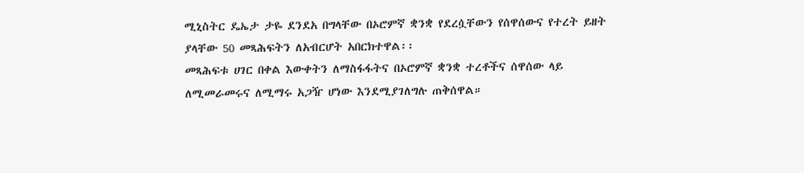ሚኒስትር ዴኤታ ታዬ ደንደአ በግላቸው በኦሮምኛ ቋንቋ የደረሷቸውን የሰዋሰውና የተረት ይዘት ያላቸው 50 መጻሕፍትን ለአብርሆት አበርክተዋል፡፡
መጻሕፍቱ ሀገር በቀል እውቀትን ለማስፋፋትና በኦሮምኛ ቋንቋ ተረቶችና ሰዋሰው ላይ ለሚመራመሩና ለሚማሩ አጋዥ ሆነው እንደሚያገለግሉ ጠቅሰዋል።